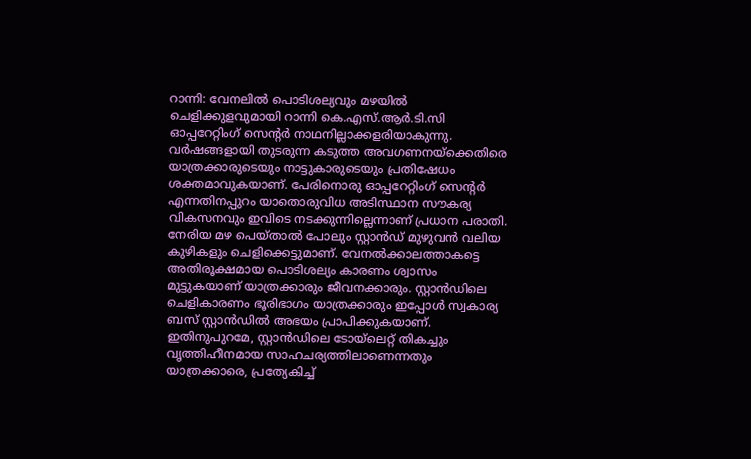റാന്നി: വേനലിൽ പൊടിശല്യവും മഴയിൽ ചെളിക്കുളവുമായി റാന്നി കെ.എസ്.ആർ.ടി.സി ഓപ്പറേറ്റിംഗ് സെന്റർ നാഥനില്ലാക്കളരിയാകുന്നു. വർഷങ്ങളായി തുടരുന്ന കടുത്ത അവഗണനയ്ക്കെതിരെ യാത്രക്കാരുടെയും നാട്ടുകാരുടെയും പ്രതിഷേധം ശക്തമാവുകയാണ്. പേരിനൊരു ഓപ്പറേറ്റിംഗ് സെന്റർ എന്നതിനപ്പുറം യാതൊരുവിധ അടിസ്ഥാന സൗകര്യ വികസനവും ഇവിടെ നടക്കുന്നില്ലെന്നാണ് പ്രധാന പരാതി. നേരിയ മഴ പെയ്താൽ പോലും സ്റ്റാൻഡ് മുഴുവൻ വലിയ കുഴികളും ചെളിക്കെട്ടുമാണ്. വേനൽക്കാലത്താകട്ടെ അതിരൂക്ഷമായ പൊടിശല്യം കാരണം ശ്വാസം മുട്ടുകയാണ് യാത്രക്കാരും ജീവനക്കാരും. സ്റ്റാൻഡിലെ ചെളികാരണം ഭൂരിഭാഗം യാത്രക്കാരും ഇപ്പോൾ സ്വകാര്യ ബസ് സ്റ്റാൻഡിൽ അഭയം പ്രാപിക്കുകയാണ്. ഇതിനുപുറമേ, സ്റ്റാൻഡിലെ ടോയ്ലെറ്റ് തികച്ചും വൃത്തിഹീനമായ സാഹചര്യത്തിലാണെന്നതും യാത്രക്കാരെ, പ്രത്യേകിച്ച്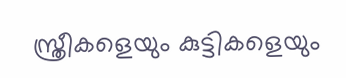സ്ത്രീകളെയും കുട്ടികളെയും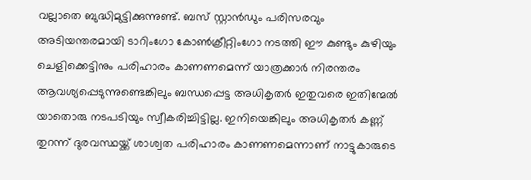വല്ലാതെ ബുദ്ധിമുട്ടിക്കുന്നുണ്ട്. ബസ് സ്റ്റാൻഡും പരിസരവും അടിയന്തരമായി ടാറിംഗോ കോൺക്രീറ്റിംഗോ നടത്തി ഈ കുണ്ടും കുഴിയും ചെളിക്കെട്ടിനും പരിഹാരം കാണണമെന്ന് യാത്രക്കാർ നിരന്തരം ആവശ്യപ്പെടുന്നുണ്ടെങ്കിലും ബന്ധപ്പെട്ട അധികൃതർ ഇതുവരെ ഇതിന്മേൽ യാതൊരു നടപടിയും സ്വീകരിച്ചിട്ടില്ല. ഇനിയെങ്കിലും അധികൃതർ കണ്ണ് തുറന്ന് ദുരവസ്ഥയ്ക്ക് ശാശ്വത പരിഹാരം കാണണമെന്നാണ് നാട്ടുകാരുടെ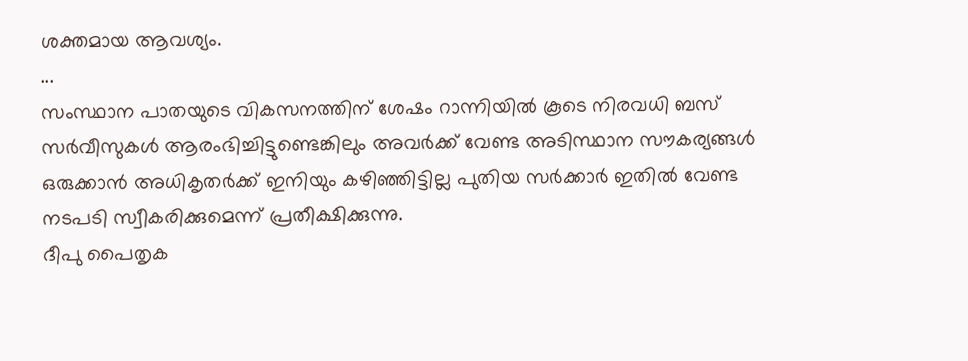ശക്തമായ ആവശ്യം.
...
സംസ്ഥാന പാതയുടെ വികസനത്തിന് ശേഷം റാന്നിയിൽ കൂടെ നിരവധി ബസ് സർവീസുകൾ ആരംഭിച്ചിട്ടുണ്ടെങ്കിലും അവർക്ക് വേണ്ട അടിസ്ഥാന സൗകര്യങ്ങൾ ഒരുക്കാൻ അധികൃതർക്ക് ഇനിയും കഴിഞ്ഞിട്ടില്ല പുതിയ സർക്കാർ ഇതിൽ വേണ്ട നടപടി സ്വീകരിക്കുമെന്ന് പ്രതീക്ഷിക്കുന്നു.
ദീപു പൈതൃക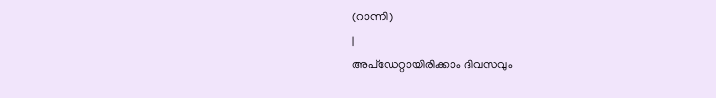(റാന്നി)
|
അപ്ഡേറ്റായിരിക്കാം ദിവസവും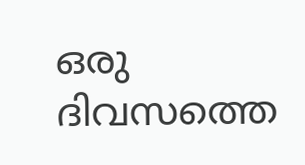ഒരു ദിവസത്തെ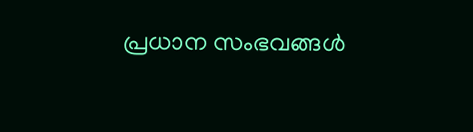പ്രധാന സംഭവങ്ങൾ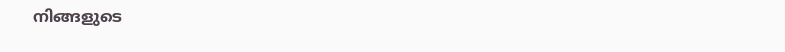നിങ്ങളുടെ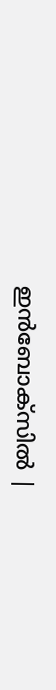ഇൻബോക്സിൽ |